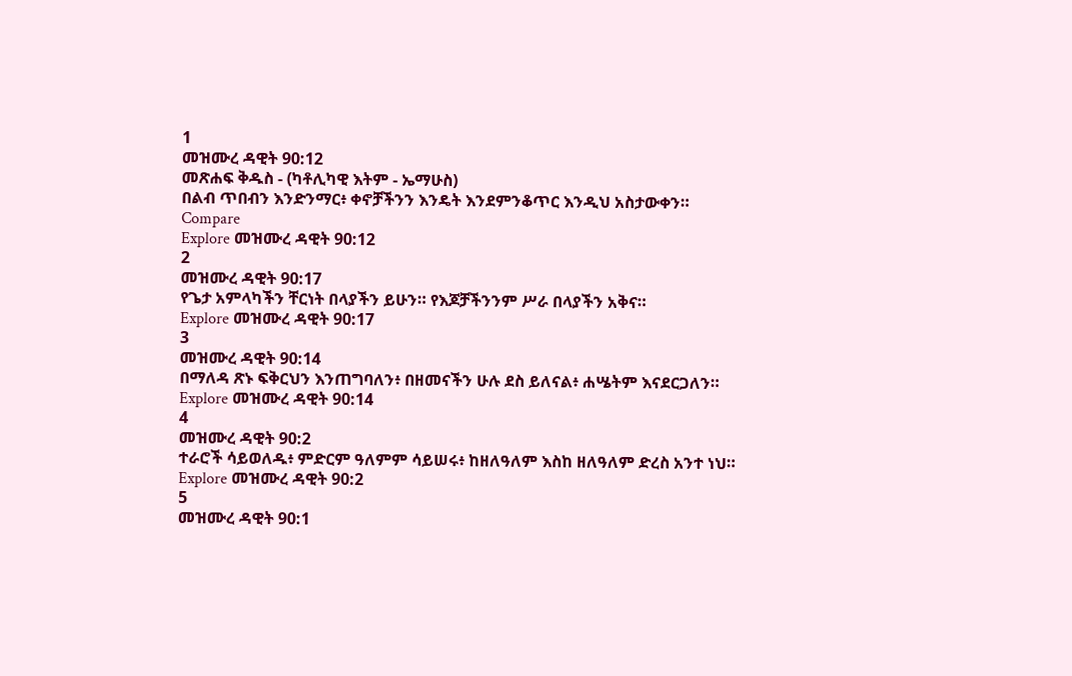1
መዝሙረ ዳዊት 90:12
መጽሐፍ ቅዱስ - (ካቶሊካዊ እትም - ኤማሁስ)
በልብ ጥበብን እንድንማር፥ ቀኖቻችንን እንዴት እንደምንቆጥር እንዲህ አስታውቀን።
Compare
Explore መዝሙረ ዳዊት 90:12
2
መዝሙረ ዳዊት 90:17
የጌታ አምላካችን ቸርነት በላያችን ይሁን። የእጆቻችንንም ሥራ በላያችን አቅና።
Explore መዝሙረ ዳዊት 90:17
3
መዝሙረ ዳዊት 90:14
በማለዳ ጽኑ ፍቅርህን እንጠግባለን፥ በዘመናችን ሁሉ ደስ ይለናል፥ ሐሤትም እናደርጋለን።
Explore መዝሙረ ዳዊት 90:14
4
መዝሙረ ዳዊት 90:2
ተራሮች ሳይወለዱ፥ ምድርም ዓለምም ሳይሠሩ፥ ከዘለዓለም እስከ ዘለዓለም ድረስ አንተ ነህ።
Explore መዝሙረ ዳዊት 90:2
5
መዝሙረ ዳዊት 90:1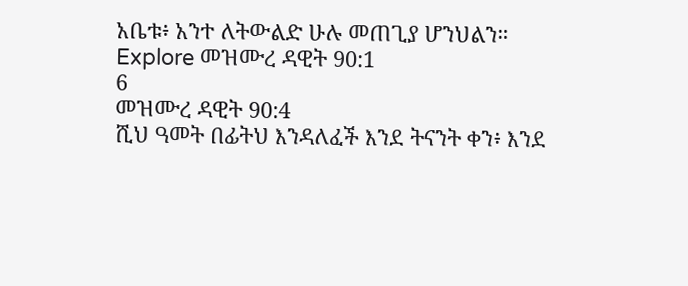አቤቱ፥ አንተ ለትውልድ ሁሉ መጠጊያ ሆንህልን።
Explore መዝሙረ ዳዊት 90:1
6
መዝሙረ ዳዊት 90:4
ሺህ ዓመት በፊትህ እንዳለፈች እንደ ትናንት ቀን፥ እንደ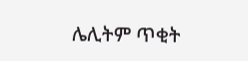ሌሊትም ጥቂት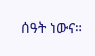ሰዓት ነውና።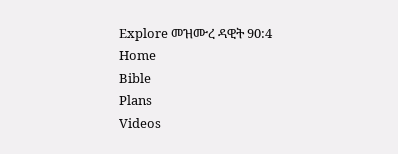Explore መዝሙረ ዳዊት 90:4
Home
Bible
Plans
Videos